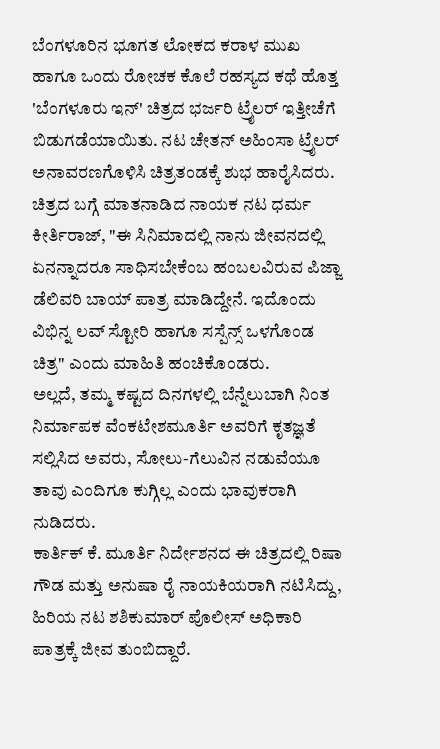ಬೆಂಗಳೂರಿನ ಭೂಗತ ಲೋಕದ ಕರಾಳ ಮುಖ ಹಾಗೂ ಒಂದು ರೋಚಕ ಕೊಲೆ ರಹಸ್ಯದ ಕಥೆ ಹೊತ್ತ 'ಬೆಂಗಳೂರು ಇನ್' ಚಿತ್ರದ ಭರ್ಜರಿ ಟ್ರೈಲರ್ ಇತ್ತೀಚೆಗೆ ಬಿಡುಗಡೆಯಾಯಿತು. ನಟ ಚೇತನ್ ಅಹಿಂಸಾ ಟ್ರೈಲರ್ ಅನಾವರಣಗೊಳಿಸಿ ಚಿತ್ರತಂಡಕ್ಕೆ ಶುಭ ಹಾರೈಸಿದರು.
ಚಿತ್ರದ ಬಗ್ಗೆ ಮಾತನಾಡಿದ ನಾಯಕ ನಟ ಧರ್ಮ ಕೀರ್ತಿರಾಜ್, "ಈ ಸಿನಿಮಾದಲ್ಲಿ ನಾನು ಜೀವನದಲ್ಲಿ ಏನನ್ನಾದರೂ ಸಾಧಿಸಬೇಕೆಂಬ ಹಂಬಲವಿರುವ ಪಿಜ್ಜಾ ಡೆಲಿವರಿ ಬಾಯ್ ಪಾತ್ರ ಮಾಡಿದ್ದೇನೆ. ಇದೊಂದು ವಿಭಿನ್ನ ಲವ್ ಸ್ಟೋರಿ ಹಾಗೂ ಸಸ್ಪೆನ್ಸ್ ಒಳಗೊಂಡ ಚಿತ್ರ" ಎಂದು ಮಾಹಿತಿ ಹಂಚಿಕೊಂಡರು.
ಅಲ್ಲದೆ, ತಮ್ಮ ಕಷ್ಟದ ದಿನಗಳಲ್ಲಿ ಬೆನ್ನೆಲುಬಾಗಿ ನಿಂತ ನಿರ್ಮಾಪಕ ವೆಂಕಟೇಶಮೂರ್ತಿ ಅವರಿಗೆ ಕೃತಜ್ಞತೆ ಸಲ್ಲಿಸಿದ ಅವರು, ಸೋಲು-ಗೆಲುವಿನ ನಡುವೆಯೂ ತಾವು ಎಂದಿಗೂ ಕುಗ್ಗಿಲ್ಲ ಎಂದು ಭಾವುಕರಾಗಿ ನುಡಿದರು.
ಕಾರ್ತಿಕ್ ಕೆ. ಮೂರ್ತಿ ನಿರ್ದೇಶನದ ಈ ಚಿತ್ರದಲ್ಲಿ ರಿಷಾ ಗೌಡ ಮತ್ತು ಅನುಷಾ ರೈ ನಾಯಕಿಯರಾಗಿ ನಟಿಸಿದ್ದು, ಹಿರಿಯ ನಟ ಶಶಿಕುಮಾರ್ ಪೊಲೀಸ್ ಅಧಿಕಾರಿ ಪಾತ್ರಕ್ಕೆ ಜೀವ ತುಂಬಿದ್ದಾರೆ.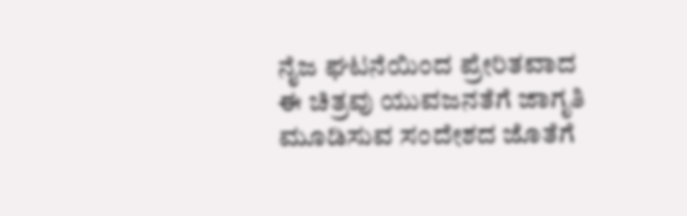ನೈಜ ಘಟನೆಯಿಂದ ಪ್ರೇರಿತವಾದ ಈ ಚಿತ್ರವು ಯುವಜನತೆಗೆ ಜಾಗೃತಿ ಮೂಡಿಸುವ ಸಂದೇಶದ ಜೊತೆಗೆ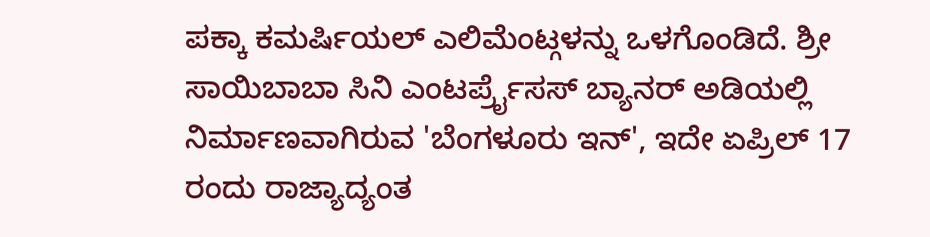ಪಕ್ಕಾ ಕಮರ್ಷಿಯಲ್ ಎಲಿಮೆಂಟ್ಗಳನ್ನು ಒಳಗೊಂಡಿದೆ. ಶ್ರೀ ಸಾಯಿಬಾಬಾ ಸಿನಿ ಎಂಟರ್ಪ್ರೈಸಸ್ ಬ್ಯಾನರ್ ಅಡಿಯಲ್ಲಿ ನಿರ್ಮಾಣವಾಗಿರುವ 'ಬೆಂಗಳೂರು ಇನ್', ಇದೇ ಏಪ್ರಿಲ್ 17 ರಂದು ರಾಜ್ಯಾದ್ಯಂತ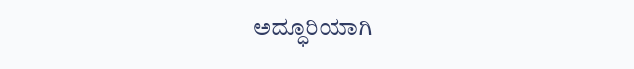ಅದ್ಧೂರಿಯಾಗಿ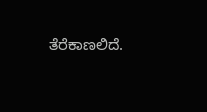ತೆರೆಕಾಣಲಿದೆ.